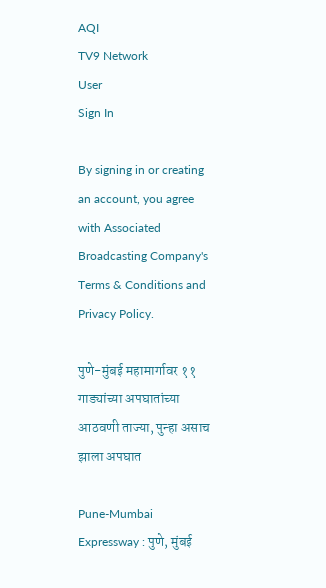AQI
TV9 Network
User
Sign In

By signing in or creating an account, you agree with Associated Broadcasting Company's Terms & Conditions and Privacy Policy.

पुणे-मुंबई महामार्गावर ११ गाड्यांच्या अपघातांच्या आठवणी ताज्या, पुन्हा असाच झाला अपघात

Pune-Mumbai Expressway : पुणे, मुंबई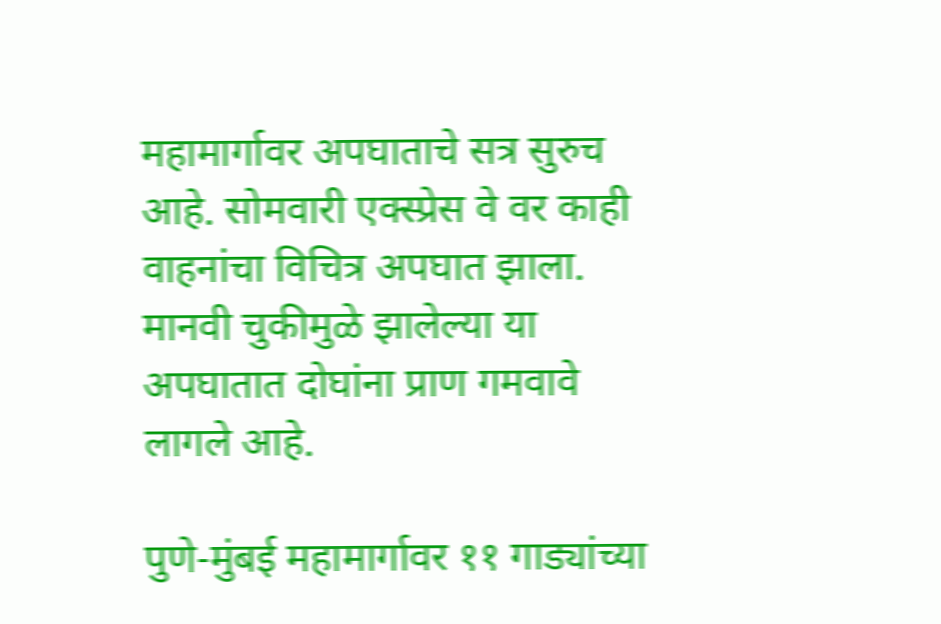महामार्गावर अपघाताचे सत्र सुरुच आहे. सोमवारी एक्स्प्रेस वे वर काही वाहनांचा विचित्र अपघात झाला. मानवी चुकीमुळे झालेल्या या अपघातात दोघांना प्राण गमवावे लागले आहे.

पुणे-मुंबई महामार्गावर ११ गाड्यांच्या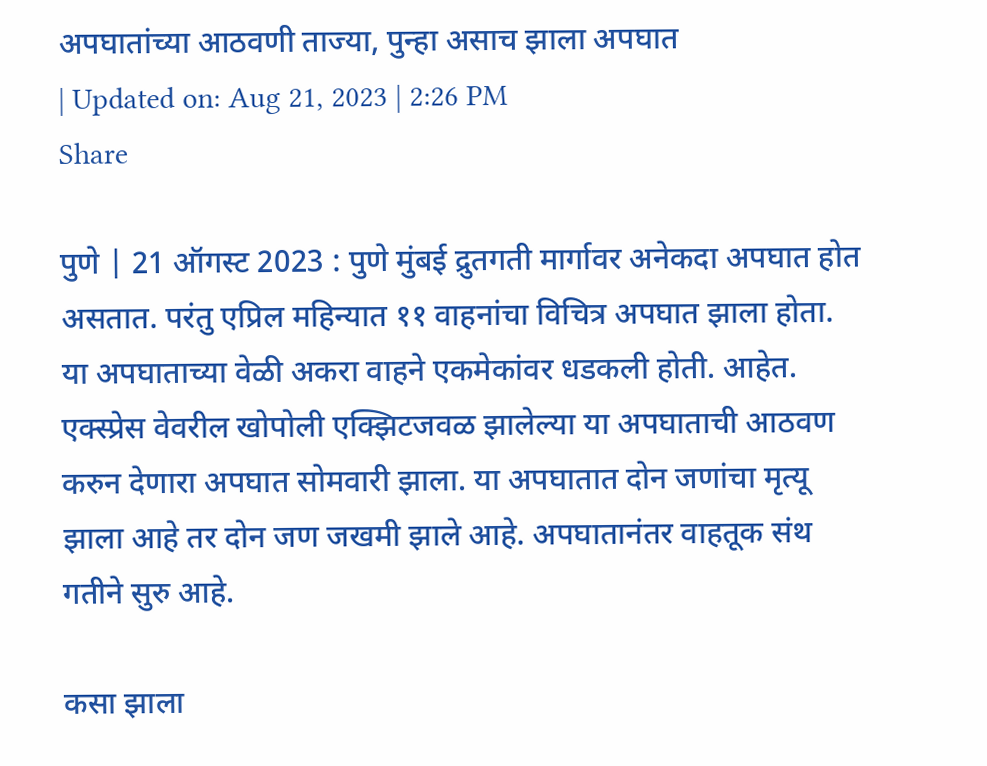अपघातांच्या आठवणी ताज्या, पुन्हा असाच झाला अपघात
| Updated on: Aug 21, 2023 | 2:26 PM
Share

पुणे | 21 ऑगस्ट 2023 : पुणे मुंबई द्रुतगती मार्गावर अनेकदा अपघात होत असतात. परंतु एप्रिल महिन्यात ११ वाहनांचा विचित्र अपघात झाला होता. या अपघाताच्या वेळी अकरा वाहने एकमेकांवर धडकली होती. आहेत. एक्स्प्रेस वेवरील खोपोली एक्झिटजवळ झालेल्या या अपघाताची आठवण करुन देणारा अपघात सोमवारी झाला. या अपघातात दोन जणांचा मृत्यू झाला आहे तर दोन जण जखमी झाले आहे. अपघातानंतर वाहतूक संथ गतीने सुरु आहे.

कसा झाला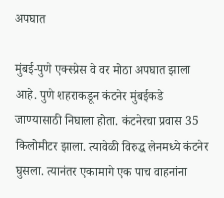अपघात

मुंबई-पुणे एक्स्प्रेस वे वर मोठा अपघात झाला आहे. पुणे शहराकडून कंटनेर मुंबईकडे जाण्यासाठी निघाला होता. कंटनेरचा प्रवास 35 किलोमीटर झाला. त्यावेळी विरुद्ध लेनमध्ये कंटनेर घुसला. त्यानंतर एकामागे एक पाच वाहनांना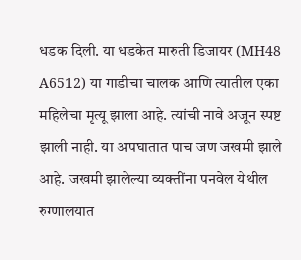धडक दिली. या धडकेत मारुती डिजायर (MH48 A6512) या गाडीचा चालक आणि त्यातील एका महिलेचा मृत्यू झाला आहे. त्यांची नावे अजून स्पष्ट झाली नाही. या अपघातात पाच जण जखमी झाले आहे. जखमी झालेल्या व्यक्तींना पनवेल येथील रुग्णालयात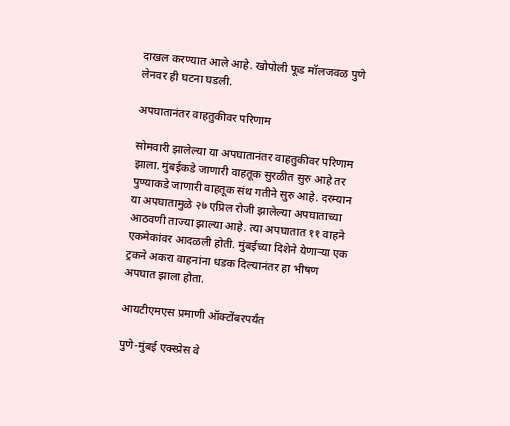दाखल करण्यात आले आहे. खोपोली फूड मॉलजवळ पुणे लेनवर ही घटना घडली.

अपघातानंतर वाहतुकीवर परिणाम

सोमवारी झालेल्या या अपघातानंतर वाहतुकीवर परिणाम झाला. मुंबईकडे जाणारी वाहतूक सुरळीत सुरु आहे तर पुण्याकडे जाणारी वाहतूक संथ गतीने सुरु आहे. दरम्यान या अपघातामुळे २७ एप्रिल रोजी झालेल्या अपघाताच्या आठवणी ताज्या झाल्या आहे. त्या अपघातात ११ वाहने एकमेकांवर आदळली होती. मुंबईच्या दिशेने येणाऱ्या एक ट्रकने अकरा वाहनांना धडक दिल्यानंतर हा भीषण अपघात झाला होता.

आयटीएमएस प्रमाणी ऑक्टोंबरपर्यंत

पुणे-मुंबई एक्स्प्रेस वे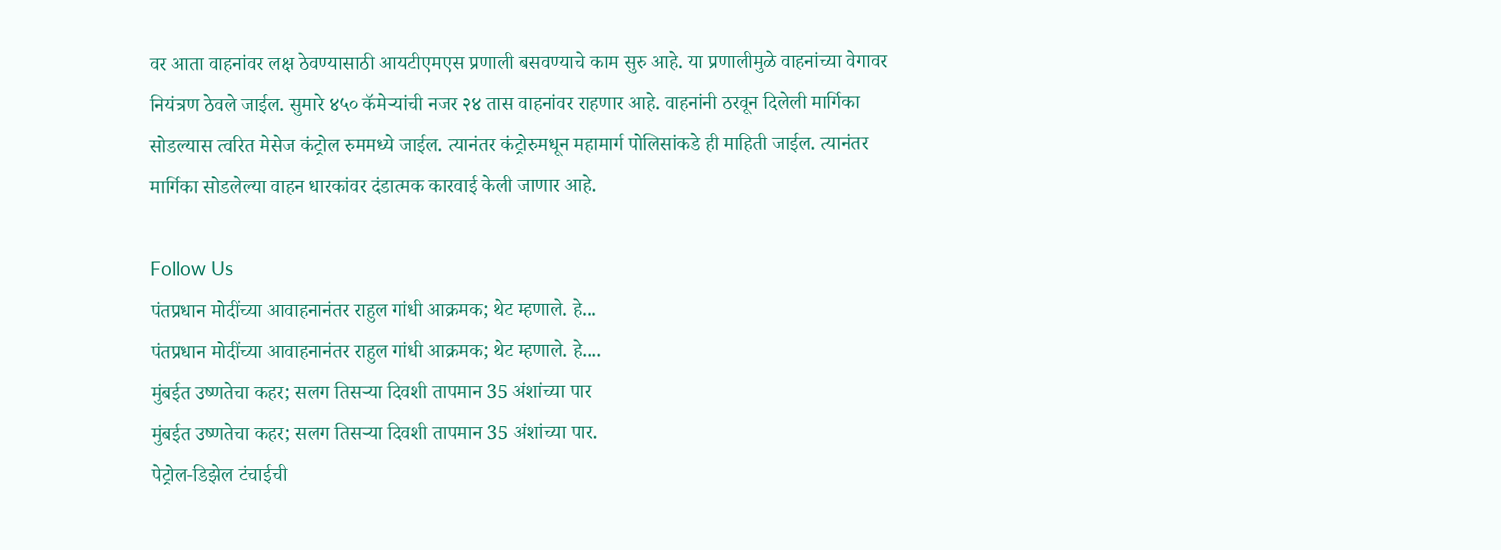वर आता वाहनांवर लक्ष ठेवण्यासाठी आयटीएमएस प्रणाली बसवण्याचे काम सुरु आहे. या प्रणालीमुळे वाहनांच्या वेगावर नियंत्रण ठेवले जाईल. सुमारे ४५० कॅमेऱ्यांची नजर २४ तास वाहनांवर राहणार आहे. वाहनांनी ठरवून दिलेली मार्गिका सोडल्यास त्वरित मेसेज कंट्रोल रुममध्ये जाईल. त्यानंतर कंट्रोरुमधून महामार्ग पोलिसांकडे ही माहिती जाईल. त्यानंतर मार्गिका सोडलेल्या वाहन धारकांवर दंडात्मक कारवाई केली जाणार आहे.

Follow Us
पंतप्रधान मोदींच्या आवाहनानंतर राहुल गांधी आक्रमक; थेट म्हणाले. हे...
पंतप्रधान मोदींच्या आवाहनानंतर राहुल गांधी आक्रमक; थेट म्हणाले. हे....
मुंबईत उष्णतेचा कहर; सलग तिसऱ्या दिवशी तापमान 35 अंशांच्या पार
मुंबईत उष्णतेचा कहर; सलग तिसऱ्या दिवशी तापमान 35 अंशांच्या पार.
पेट्रोल-डिझेल टंचाईची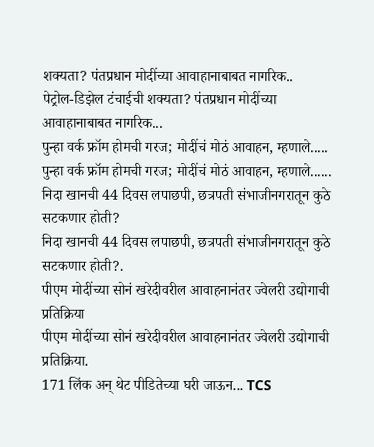शक्यता? पंतप्रधान मोदींच्या आवाहानाबाबत नागरिक..
पेट्रोल-डिझेल टंचाईची शक्यता? पंतप्रधान मोदींच्या आवाहानाबाबत नागरिक...
पुन्हा वर्क फ्रॉम होमची गरज; मोदींचं मोठं आवाहन, म्हणाले.....
पुन्हा वर्क फ्रॉम होमची गरज; मोदींचं मोठं आवाहन, म्हणाले......
निदा खानची 44 दिवस लपाछपी, छत्रपती संभाजीनगरातून कुठे सटकणार होती?
निदा खानची 44 दिवस लपाछपी, छत्रपती संभाजीनगरातून कुठे सटकणार होती?.
पीएम मोदींच्या सोनं खरेदीवरील आवाहनानंतर ज्वेलरी उद्योगाची प्रतिक्रिया
पीएम मोदींच्या सोनं खरेदीवरील आवाहनानंतर ज्वेलरी उद्योगाची प्रतिक्रिया.
171 लिंक अन् थेट पीडितेच्या घरी जाऊन... TCS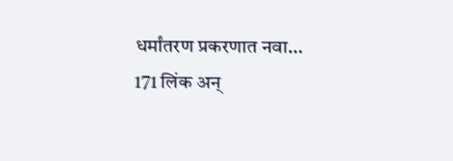धर्मांतरण प्रकरणात नवा...
171 लिंक अन्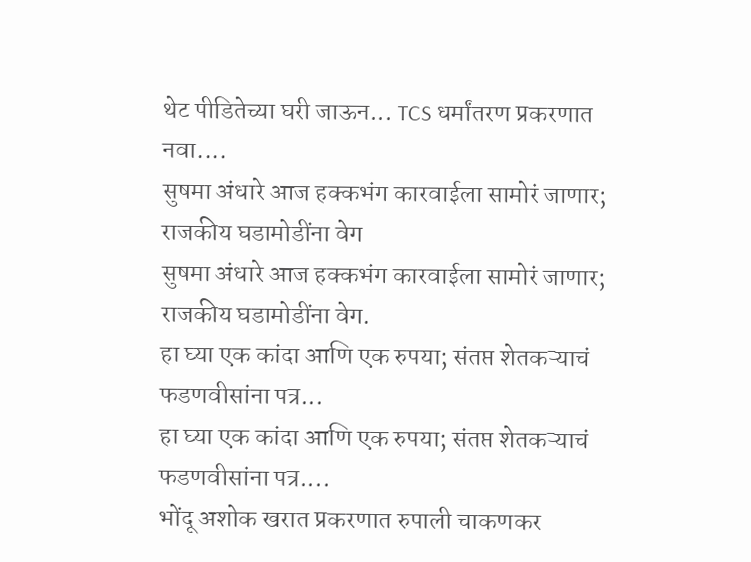थेट पीडितेच्या घरी जाऊन... TCS धर्मांतरण प्रकरणात नवा....
सुषमा अंधारे आज हक्कभंग कारवाईला सामोरं जाणार; राजकीय घडामोडींना वेग
सुषमा अंधारे आज हक्कभंग कारवाईला सामोरं जाणार; राजकीय घडामोडींना वेग.
हा घ्या एक कांदा आणि एक रुपया; संतप्त शेतकऱ्याचं फडणवीसांना पत्र...
हा घ्या एक कांदा आणि एक रुपया; संतप्त शेतकऱ्याचं फडणवीसांना पत्र....
भोंदू अशोक खरात प्रकरणात रुपाली चाकणकर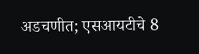अडचणीत; एसआयटीचे 8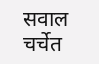सवाल चर्चेत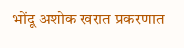भोंदू अशोक खरात प्रकरणात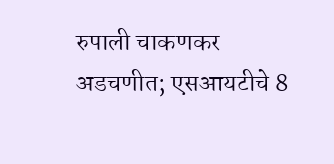रुपाली चाकणकर अडचणीत; एसआयटीचे 8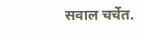सवाल चर्चेत.